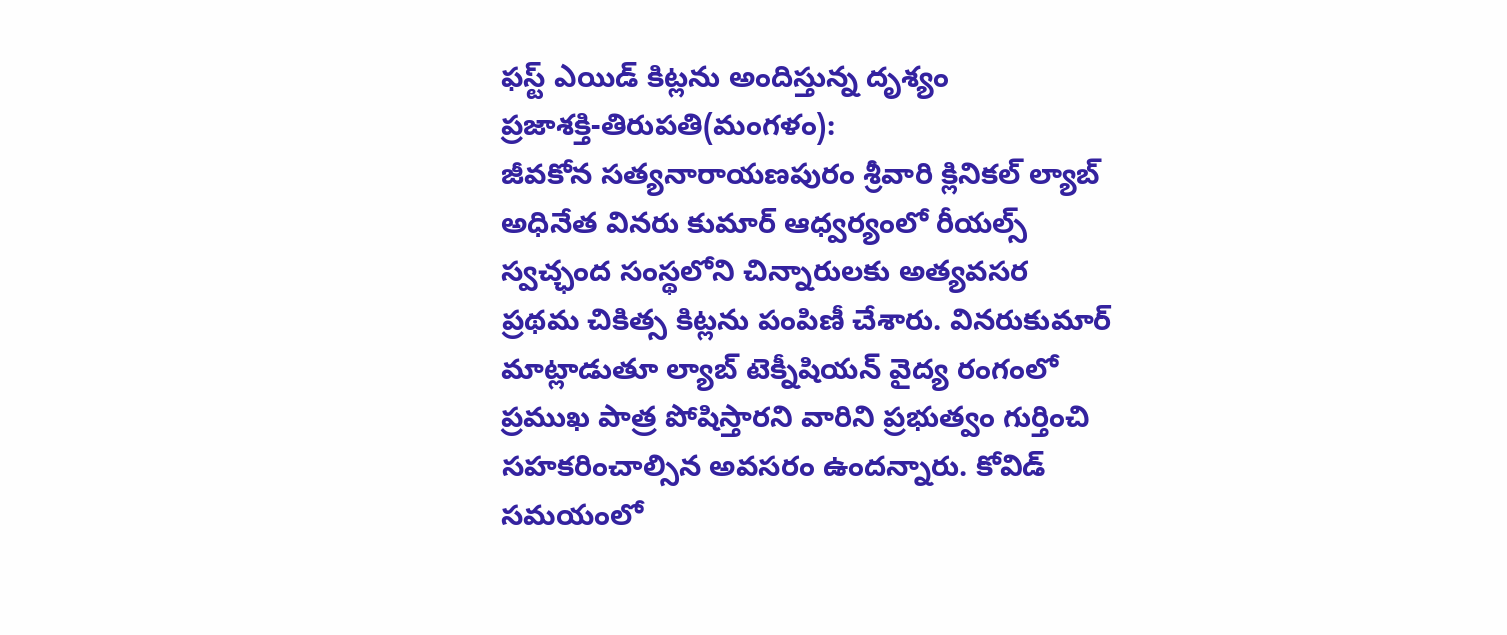ఫస్ట్ ఎయిడ్ కిట్లను అందిస్తున్న దృశ్యం
ప్రజాశక్తి-తిరుపతి(మంగళం):
జీవకోన సత్యనారాయణపురం శ్రీవారి క్లినికల్ ల్యాబ్ అధినేత వినరు కుమార్ ఆధ్వర్యంలో రీయల్స్ స్వచ్ఛంద సంస్థలోని చిన్నారులకు అత్యవసర ప్రథమ చికిత్స కిట్లను పంపిణీ చేశారు. వినరుకుమార్ మాట్లాడుతూ ల్యాబ్ టెక్నీషియన్ వైద్య రంగంలో ప్రముఖ పాత్ర పోషిస్తారని వారిని ప్రభుత్వం గుర్తించి సహకరించాల్సిన అవసరం ఉందన్నారు. కోవిడ్ సమయంలో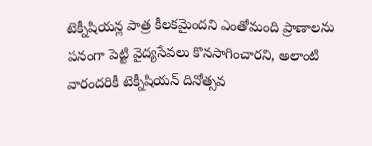టెక్నీషియన్ల పాత్ర కీలకమైందని ఎంతోమంది ప్రాణాలను పనంగా పెట్టి వైద్యసేవలు కొనసాగించారని, అలాంటి వారందరికీ టెక్నీషియన్ దినోత్సవ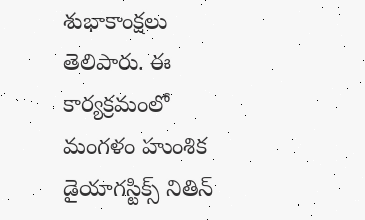శుభాకాంక్షలు తెలిపారు. ఈ కార్యక్రమంలో మంగళం హుంశిక డైయాగస్టిక్స్ నితిన్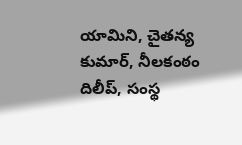యామిని, చైతన్య కుమార్, నీలకంఠం దిలీప్, సంస్థ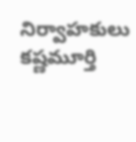నిర్వాహకులు కష్ణమూర్తి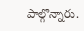పాల్గొన్నారు.